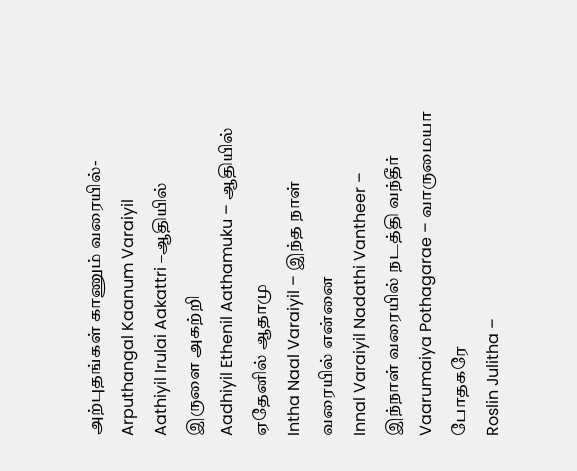அற்புதங்கள் காணும் வரையில்-Arputhangal Kaanum Varaiyil
Aathiyil Irulai Aakattri –ஆதியில் இருளை அகற்றி
Aadhiyil Ethenil Aathamuku – ஆதியில் ஏதேனில் ஆதாமு
Intha Naal Varaiyil – இந்த நாள் வரையில் என்னை
Innal Varaiyil Nadathi Vantheer – இந்நாள் வரையில் நடத்தி வந்தீர்
Vaarumaiya Pothagarae – வாருமையா போதகரே
Roslin Julitha –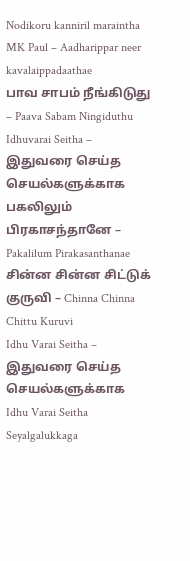Nodikoru kanniril maraintha
MK Paul – Aadharippar neer kavalaippadaathae
பாவ சாபம் நீங்கிடுது – Paava Sabam Ningiduthu
Idhuvarai Seitha – இதுவரை செய்த செயல்களுக்காக
பகலிலும் பிரகாசந்தானே – Pakalilum Pirakasanthanae
சின்ன சின்ன சிட்டுக் குருவி – Chinna Chinna Chittu Kuruvi
Idhu Varai Seitha – இதுவரை செய்த செயல்களுக்காக
Idhu Varai Seitha Seyalgalukkaga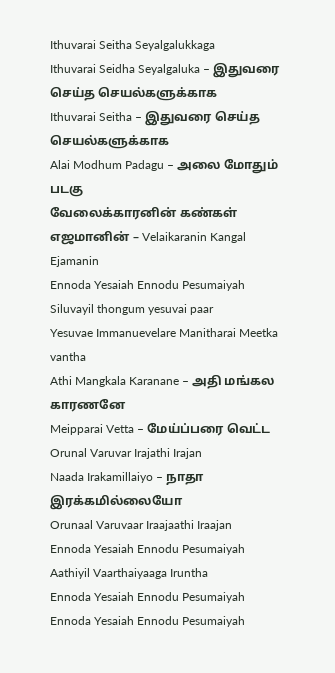Ithuvarai Seitha Seyalgalukkaga
Ithuvarai Seidha Seyalgaluka – இதுவரை செய்த செயல்களுக்காக
Ithuvarai Seitha – இதுவரை செய்த செயல்களுக்காக
Alai Modhum Padagu – அலை மோதும் படகு
வேலைக்காரனின் கண்கள் எஜமானின் – Velaikaranin Kangal Ejamanin
Ennoda Yesaiah Ennodu Pesumaiyah
Siluvayil thongum yesuvai paar
Yesuvae Immanuevelare Manitharai Meetka vantha
Athi Mangkala Karanane – அதி மங்கல காரணனே
Meipparai Vetta – மேய்ப்பரை வெட்ட
Orunal Varuvar Irajathi Irajan
Naada Irakamillaiyo – நாதா இரக்கமில்லையோ
Orunaal Varuvaar Iraajaathi Iraajan
Ennoda Yesaiah Ennodu Pesumaiyah
Aathiyil Vaarthaiyaaga Iruntha
Ennoda Yesaiah Ennodu Pesumaiyah
Ennoda Yesaiah Ennodu Pesumaiyah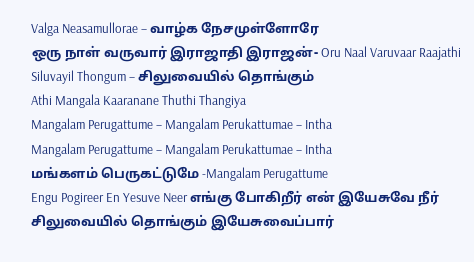Valga Neasamullorae – வாழ்க நேசமுள்ளோரே
ஒரு நாள் வருவார் இராஜாதி இராஜன்- Oru Naal Varuvaar Raajathi
Siluvayil Thongum – சிலுவையில் தொங்கும்
Athi Mangala Kaaranane Thuthi Thangiya
Mangalam Perugattume – Mangalam Perukattumae – Intha
Mangalam Perugattume – Mangalam Perukattumae – Intha
மங்களம் பெருகட்டுமே -Mangalam Perugattume
Engu Pogireer En Yesuve Neer எங்கு போகிறீர் என் இயேசுவே நீர்
சிலுவையில் தொங்கும் இயேசுவைப்பார்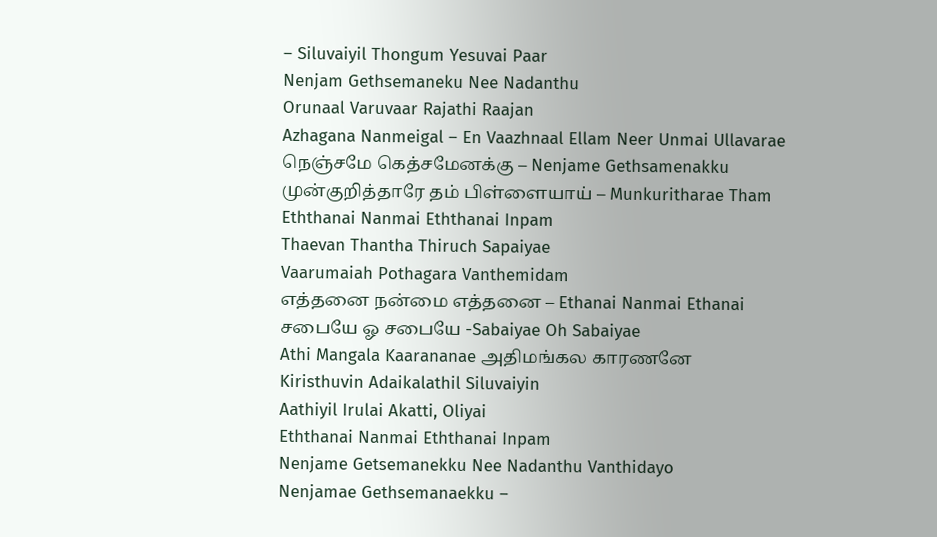– Siluvaiyil Thongum Yesuvai Paar
Nenjam Gethsemaneku Nee Nadanthu
Orunaal Varuvaar Rajathi Raajan
Azhagana Nanmeigal – En Vaazhnaal Ellam Neer Unmai Ullavarae
நெஞ்சமே கெத்சமேனக்கு – Nenjame Gethsamenakku
முன்குறித்தாரே தம் பிள்ளையாய் – Munkuritharae Tham
Eththanai Nanmai Eththanai Inpam
Thaevan Thantha Thiruch Sapaiyae
Vaarumaiah Pothagara Vanthemidam
எத்தனை நன்மை எத்தனை – Ethanai Nanmai Ethanai
சபையே ஓ சபையே -Sabaiyae Oh Sabaiyae
Athi Mangala Kaarananae அதிமங்கல காரணனே
Kiristhuvin Adaikalathil Siluvaiyin
Aathiyil Irulai Akatti, Oliyai
Eththanai Nanmai Eththanai Inpam
Nenjame Getsemanekku Nee Nadanthu Vanthidayo
Nenjamae Gethsemanaekku –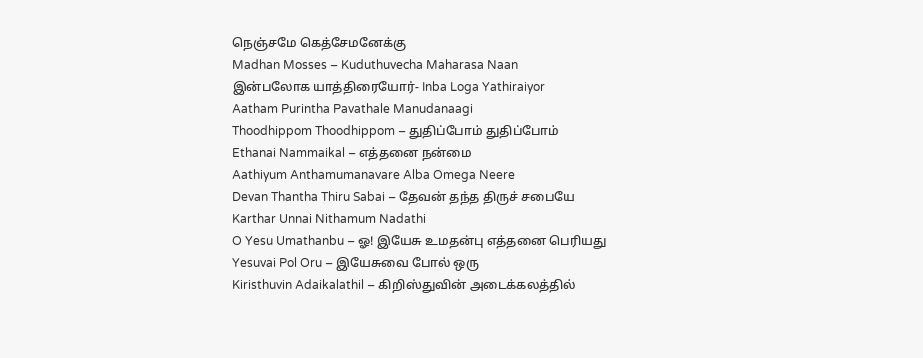நெஞ்சமே கெத்சேமனேக்கு
Madhan Mosses – Kuduthuvecha Maharasa Naan
இன்பலோக யாத்திரையோர்- Inba Loga Yathiraiyor
Aatham Purintha Pavathale Manudanaagi
Thoodhippom Thoodhippom – துதிப்போம் துதிப்போம்
Ethanai Nammaikal – எத்தனை நன்மை
Aathiyum Anthamumanavare Alba Omega Neere
Devan Thantha Thiru Sabai – தேவன் தந்த திருச் சபையே
Karthar Unnai Nithamum Nadathi
O Yesu Umathanbu – ஓ! இயேசு உமதன்பு எத்தனை பெரியது
Yesuvai Pol Oru – இயேசுவை போல் ஒரு
Kiristhuvin Adaikalathil – கிறிஸ்துவின் அடைக்கலத்தில்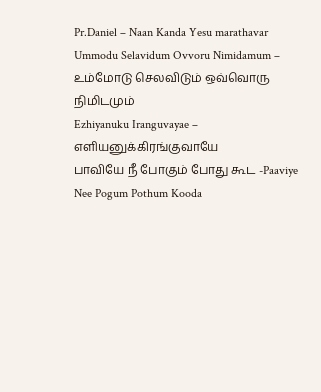Pr.Daniel – Naan Kanda Yesu marathavar
Ummodu Selavidum Ovvoru Nimidamum – உம்மோடு செலவிடும் ஒவ்வொரு நிமிடமும்
Ezhiyanuku Iranguvayae – எளியனுக்கிரங்குவாயே
பாவியே நீ போகும் போது கூட -Paaviye Nee Pogum Pothum Kooda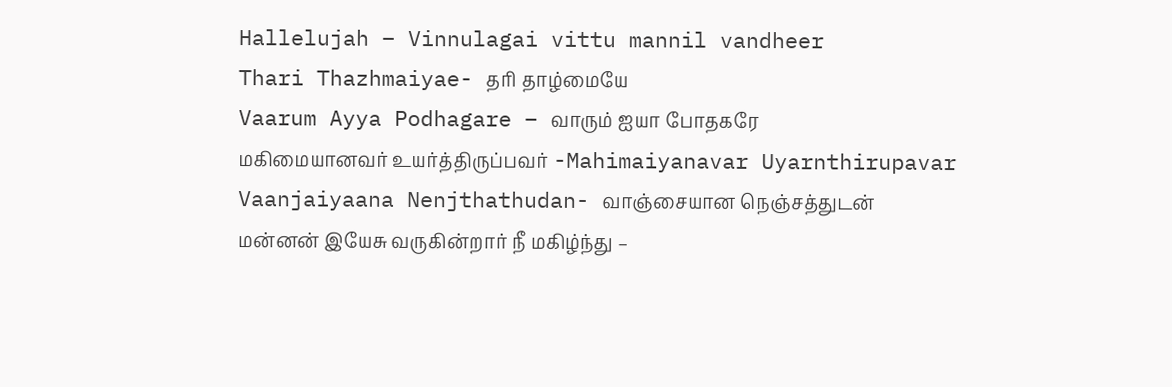Hallelujah – Vinnulagai vittu mannil vandheer
Thari Thazhmaiyae- தரி தாழ்மையே
Vaarum Ayya Podhagare – வாரும் ஐயா போதகரே
மகிமையானவர் உயர்த்திருப்பவர் -Mahimaiyanavar Uyarnthirupavar
Vaanjaiyaana Nenjthathudan- வாஞ்சையான நெஞ்சத்துடன்
மன்னன் இயேசு வருகின்றார் நீ மகிழ்ந்து –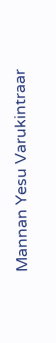Mannan Yesu Varukintraar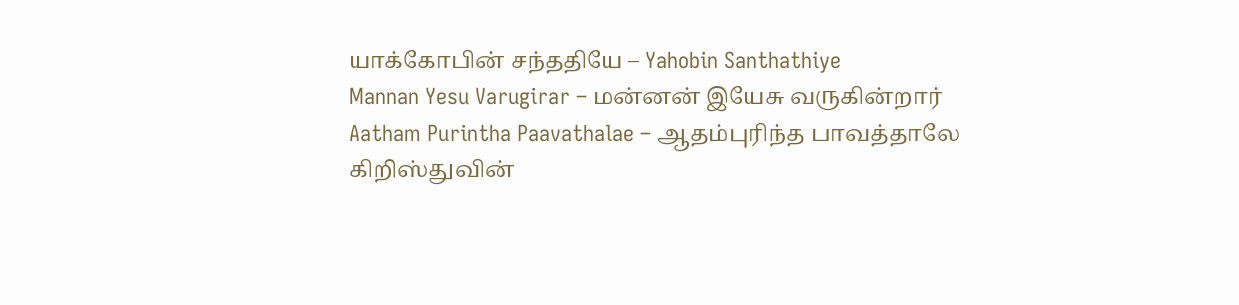யாக்கோபின் சந்ததியே – Yahobin Santhathiye
Mannan Yesu Varugirar – மன்னன் இயேசு வருகின்றார்
Aatham Purintha Paavathalae – ஆதம்புரிந்த பாவத்தாலே
கிறிஸ்துவின்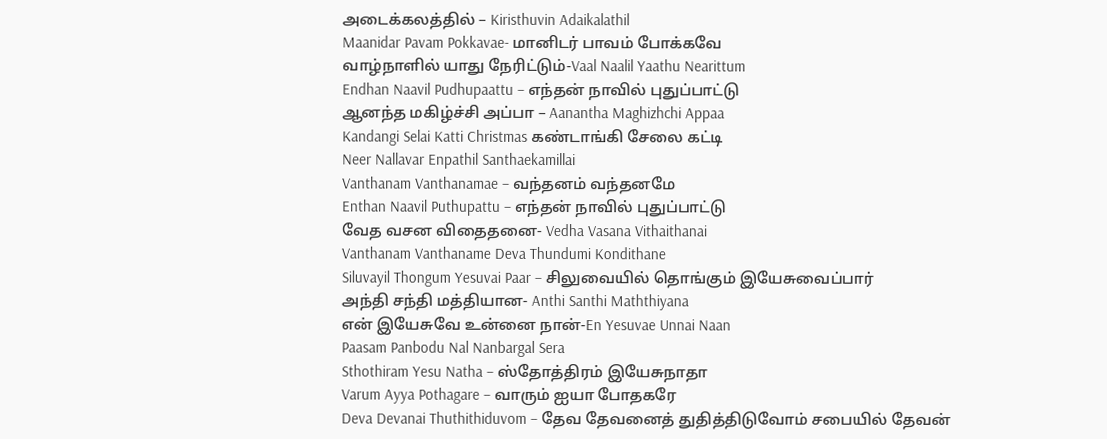அடைக்கலத்தில் – Kiristhuvin Adaikalathil
Maanidar Pavam Pokkavae- மானிடர் பாவம் போக்கவே
வாழ்நாளில் யாது நேரிட்டும்-Vaal Naalil Yaathu Nearittum
Endhan Naavil Pudhupaattu – எந்தன் நாவில் புதுப்பாட்டு
ஆனந்த மகிழ்ச்சி அப்பா – Aanantha Maghizhchi Appaa
Kandangi Selai Katti Christmas கண்டாங்கி சேலை கட்டி
Neer Nallavar Enpathil Santhaekamillai
Vanthanam Vanthanamae – வந்தனம் வந்தனமே
Enthan Naavil Puthupattu – எந்தன் நாவில் புதுப்பாட்டு
வேத வசன விதைதனை- Vedha Vasana Vithaithanai
Vanthanam Vanthaname Deva Thundumi Kondithane
Siluvayil Thongum Yesuvai Paar – சிலுவையில் தொங்கும் இயேசுவைப்பார்
அந்தி சந்தி மத்தியான- Anthi Santhi Maththiyana
என் இயேசுவே உன்னை நான்-En Yesuvae Unnai Naan
Paasam Panbodu Nal Nanbargal Sera
Sthothiram Yesu Natha – ஸ்தோத்திரம் இயேசுநாதா
Varum Ayya Pothagare – வாரும் ஐயா போதகரே
Deva Devanai Thuthithiduvom – தேவ தேவனைத் துதித்திடுவோம் சபையில் தேவன்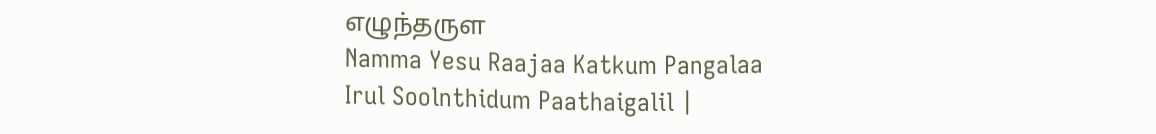எழுந்தருள
Namma Yesu Raajaa Katkum Pangalaa
Irul Soolnthidum Paathaigalil |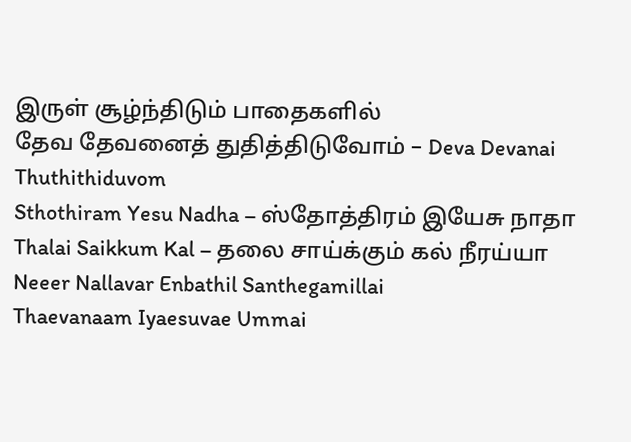இருள் சூழ்ந்திடும் பாதைகளில்
தேவ தேவனைத் துதித்திடுவோம் – Deva Devanai Thuthithiduvom
Sthothiram Yesu Nadha – ஸ்தோத்திரம் இயேசு நாதா
Thalai Saikkum Kal – தலை சாய்க்கும் கல் நீரய்யா
Neeer Nallavar Enbathil Santhegamillai
Thaevanaam Iyaesuvae Ummai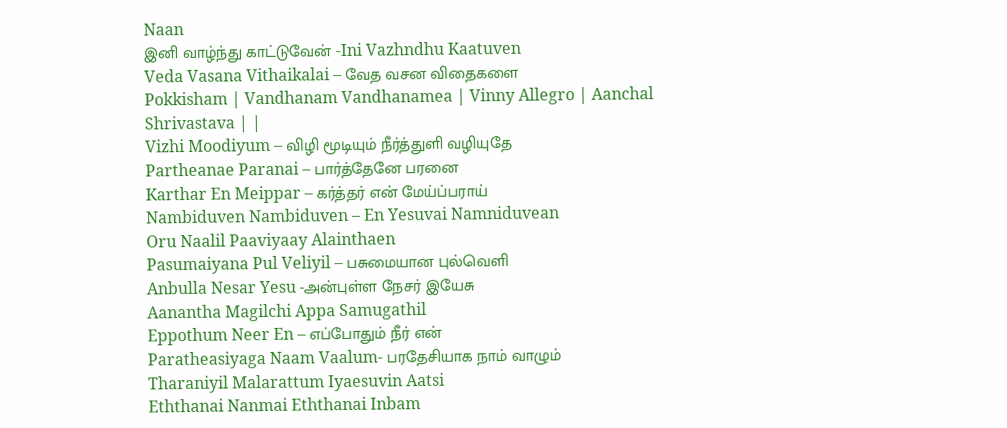Naan
இனி வாழ்ந்து காட்டுவேன் -Ini Vazhndhu Kaatuven
Veda Vasana Vithaikalai – வேத வசன விதைகளை
Pokkisham | Vandhanam Vandhanamea | Vinny Allegro | Aanchal Shrivastava | |
Vizhi Moodiyum – விழி மூடியும் நீர்த்துளி வழியுதே
Partheanae Paranai – பார்த்தேனே பரனை
Karthar En Meippar – கர்த்தர் என் மேய்ப்பராய்
Nambiduven Nambiduven – En Yesuvai Namniduvean
Oru Naalil Paaviyaay Alainthaen
Pasumaiyana Pul Veliyil – பசுமையான புல்வெளி
Anbulla Nesar Yesu -அன்புள்ள நேசர் இயேசு
Aanantha Magilchi Appa Samugathil
Eppothum Neer En – எப்போதும் நீர் என்
Paratheasiyaga Naam Vaalum- பரதேசியாக நாம் வாழும்
Tharaniyil Malarattum Iyaesuvin Aatsi
Eththanai Nanmai Eththanai Inbam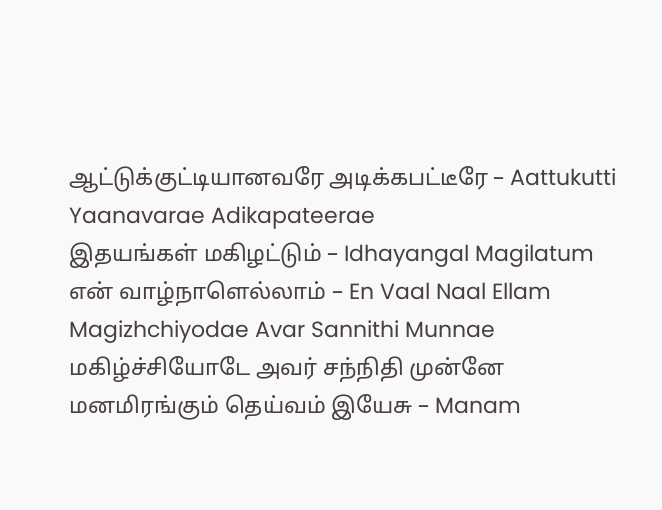ஆட்டுக்குட்டியானவரே அடிக்கபட்டீரே – Aattukutti Yaanavarae Adikapateerae
இதயங்கள் மகிழட்டும் – Idhayangal Magilatum
என் வாழ்நாளெல்லாம் – En Vaal Naal Ellam
Magizhchiyodae Avar Sannithi Munnae மகிழ்ச்சியோடே அவர் சந்நிதி முன்னே
மனமிரங்கும் தெய்வம் இயேசு – Manam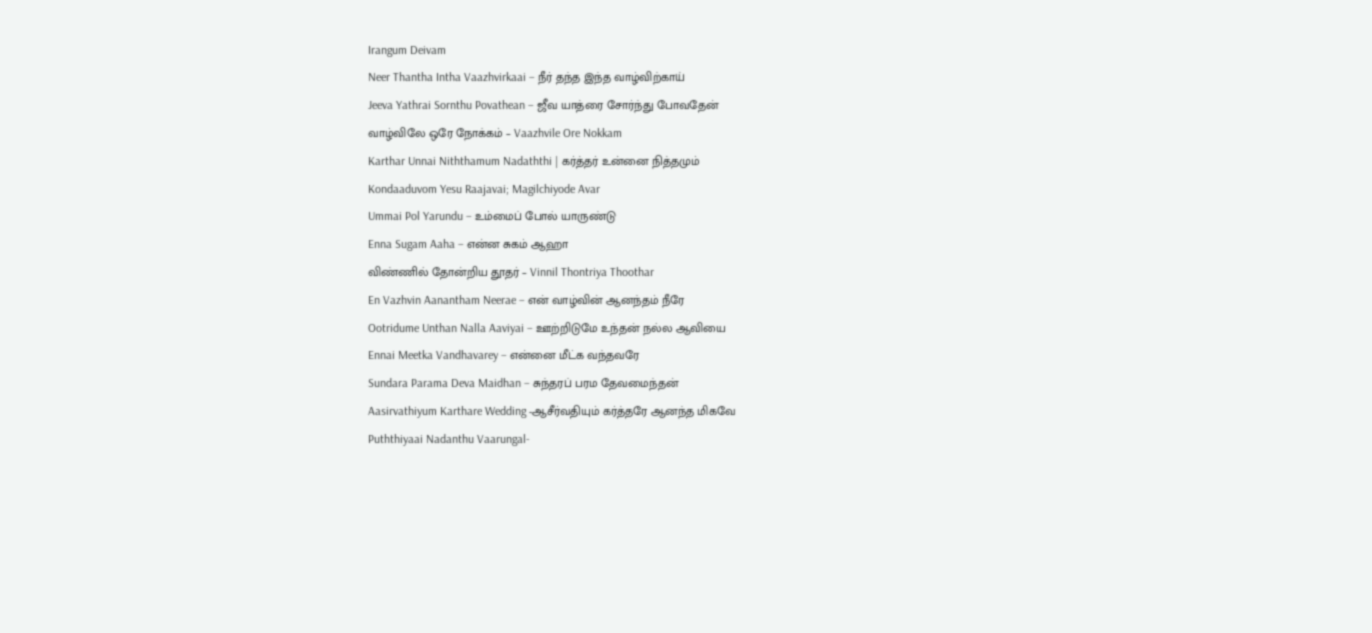Irangum Deivam
Neer Thantha Intha Vaazhvirkaai – நீர் தந்த இந்த வாழ்விற்காய்
Jeeva Yathrai Sornthu Povathean – ஜீவ யாத்ரை சோர்ந்து போவதேன்
வாழ்விலே ஒரே நோக்கம் – Vaazhvile Ore Nokkam
Karthar Unnai Niththamum Nadaththi | கர்த்தர் உன்னை நித்தமும்
Kondaaduvom Yesu Raajavai; Magilchiyode Avar
Ummai Pol Yarundu – உம்மைப் போல் யாருண்டு
Enna Sugam Aaha – என்ன சுகம் ஆஹா
விண்ணில் தோன்றிய தூதர் – Vinnil Thontriya Thoothar
En Vazhvin Aanantham Neerae – என் வாழ்வின் ஆனந்தம் நீரே
Ootridume Unthan Nalla Aaviyai – ஊற்றிடுமே உந்தன் நல்ல ஆவியை
Ennai Meetka Vandhavarey – என்னை மீட்க வந்தவரே
Sundara Parama Deva Maidhan – சுந்தரப் பரம தேவமைந்தன்
Aasirvathiyum Karthare Wedding -ஆசீர்வதியும் கர்த்தரே ஆனந்த மிகவே
Puththiyaai Nadanthu Vaarungal-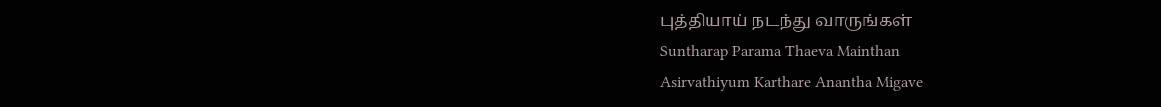புத்தியாய் நடந்து வாருங்கள்
Suntharap Parama Thaeva Mainthan
Asirvathiyum Karthare Anantha Migave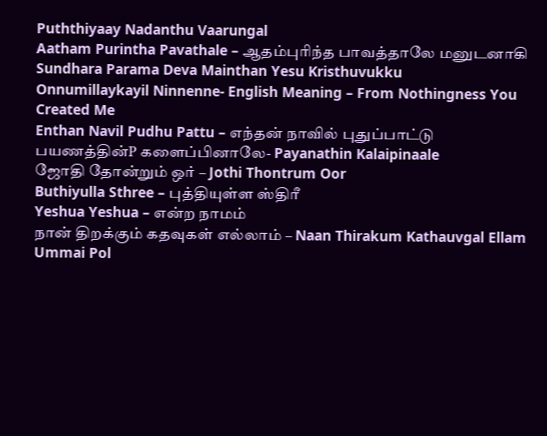Puththiyaay Nadanthu Vaarungal
Aatham Purintha Pavathale – ஆதம்புரிந்த பாவத்தாலே மனுடனாகி
Sundhara Parama Deva Mainthan Yesu Kristhuvukku
Onnumillaykayil Ninnenne- English Meaning – From Nothingness You Created Me
Enthan Navil Pudhu Pattu – எந்தன் நாவில் புதுப்பாட்டு
பயணத்தின்P களைப்பினாலே- Payanathin Kalaipinaale
ஜோதி தோன்றும் ஒர் – Jothi Thontrum Oor
Buthiyulla Sthree – புத்தியுள்ள ஸ்திரீ
Yeshua Yeshua – என்ற நாமம்
நான் திறக்கும் கதவுகள் எல்லாம் – Naan Thirakum Kathauvgal Ellam
Ummai Pol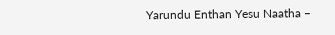Yarundu Enthan Yesu Naatha –